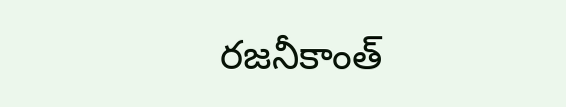రజనీకాంత్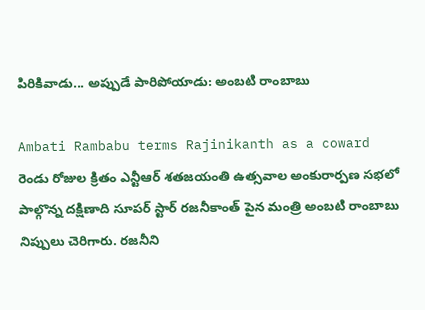పిరికివాడు... అప్పుడే పారిపోయాడు: అంబటి రాంబాబు

Ambati Rambabu terms Rajinikanth as a coward
రెండు రోజుల క్రితం ఎన్టీఆర్ శతజయంతి ఉత్సవాల అంకురార్పణ సభలో పాల్గొన్న దక్షిణాది సూపర్ స్టార్ రజనీకాంత్ పైన మంత్రి అంబటి రాంబాబు నిప్పులు చెరిగారు. రజనీని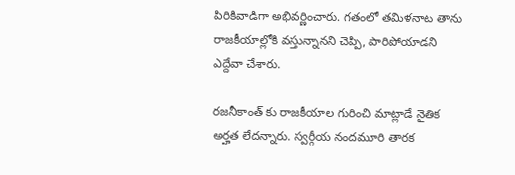పిరికివాడిగా అభివర్ణించారు. గతంలో తమిళనాట తాను రాజకీయాల్లోకి వస్తున్నానని చెప్పి, పారిపోయాడని ఎద్దేవా చేశారు.

రజనీకాంత్ కు రాజకీయాల గురించి మాట్లాడే నైతిక అర్హత లేదన్నారు. స్వర్గీయ నందమూరి తారక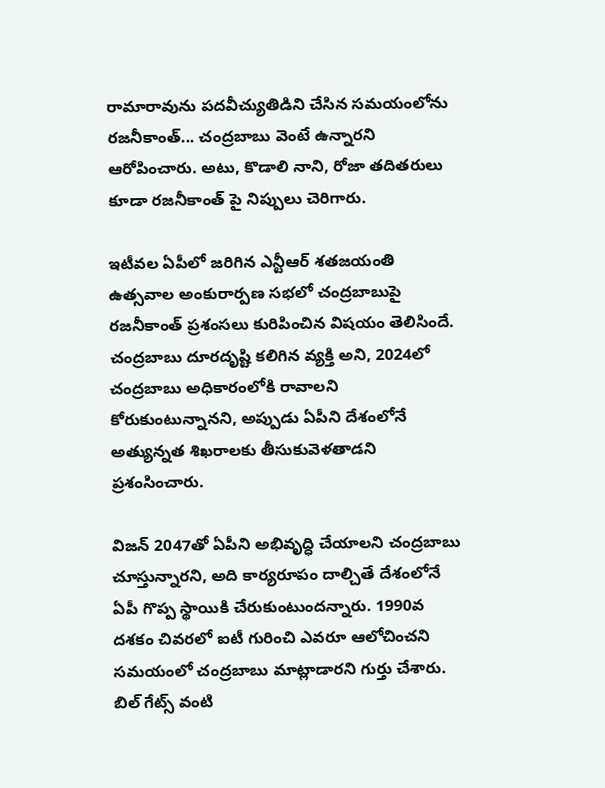రామారావును పదవీచ్యుతిడిని చేసిన సమయంలోను రజనీకాంత్... చంద్రబాబు వెంటే ఉన్నారని ఆరోపించారు. అటు, కొడాలి నాని, రోజా తదితరులు కూడా రజనీకాంత్ పై నిప్పులు చెరిగారు.

ఇటీవల ఏపీలో జరిగిన ఎన్టీఆర్ శతజయంతి ఉత్సవాల అంకురార్పణ సభలో చంద్రబాబుపై రజనీకాంత్ ప్రశంసలు కురిపించిన విషయం తెలిసిందే. చంద్రబాబు దూరదృష్టి కలిగిన వ్యక్తి అని, 2024లో చంద్రబాబు అధికారంలోకి రావాలని కోరుకుంటున్నానని, అప్పుడు ఏపీని దేశంలోనే అత్యున్నత శిఖరాలకు తీసుకువెళతాడని ప్రశంసించారు.

విజన్ 2047తో ఏపీని అభివృద్ధి చేయాలని చంద్రబాబు చూస్తున్నారని, అది కార్యరూపం దాల్చితే దేశంలోనే ఏపీ గొప్ప స్థాయికి చేరుకుంటుందన్నారు. 1990వ దశకం చివరలో ఐటీ గురించి ఎవరూ ఆలోచించని సమయంలో చంద్రబాబు మాట్లాడారని గుర్తు చేశారు. బిల్ గేట్స్ వంటి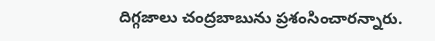దిగ్గజాలు చంద్రబాబును ప్రశంసించారన్నారు.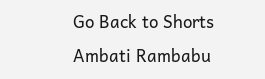Go Back to Shorts
Ambati Rambabu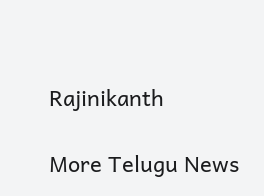Rajinikanth

More Telugu News